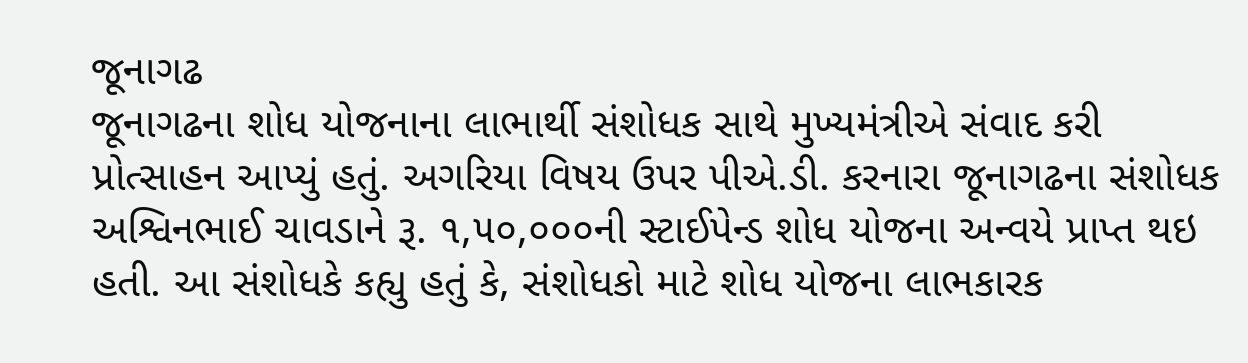જૂનાગઢ
જૂનાગઢના શોધ યોજનાના લાભાર્થી સંશોધક સાથે મુખ્યમંત્રીએ સંવાદ કરી પ્રોત્સાહન આપ્યું હતું. અગરિયા વિષય ઉપર પીએ.ડી. કરનારા જૂનાગઢના સંશોધક અશ્વિનભાઈ ચાવડાને રૂ. ૧,૫૦,૦૦૦ની સ્ટાઈપેન્ડ શોધ યોજના અન્વયે પ્રાપ્ત થઇ હતી. આ સંશોધકે કહ્યુ હતું કે, સંશોધકો માટે શોધ યોજના લાભકારક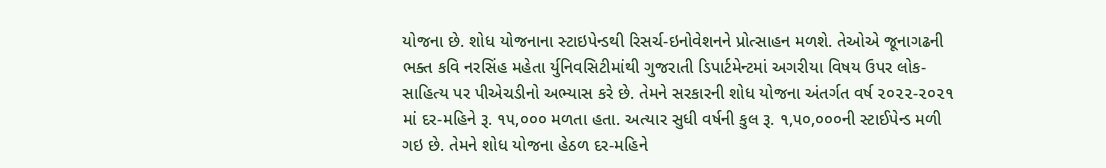યોજના છે. શોધ યોજનાના સ્ટાઇપેન્ડથી રિસર્ચ-ઇનોવેશનને પ્રોત્સાહન મળશે. તેઓએ જૂનાગઢની ભક્ત કવિ નરસિંહ મહેતા ર્યુનિવસિટીમાંથી ગુજરાતી ડિપાર્ટમેન્ટમાં અગરીયા વિષય ઉપર લોક-સાહિત્ય પર પીએચડીનો અભ્યાસ કરે છે. તેમને સરકારની શોધ યોજના અંતર્ગત વર્ષ ૨૦૨૨-૨૦૨૧ માં દર-મહિને રૂ. ૧૫,૦૦૦ મળતા હતા. અત્યાર સુધી વર્ષની કુલ રૂ. ૧,૫૦,૦૦૦ની સ્ટાઈપેન્ડ મળી ગઇ છે. તેમને શોધ યોજના હેઠળ દર-મહિને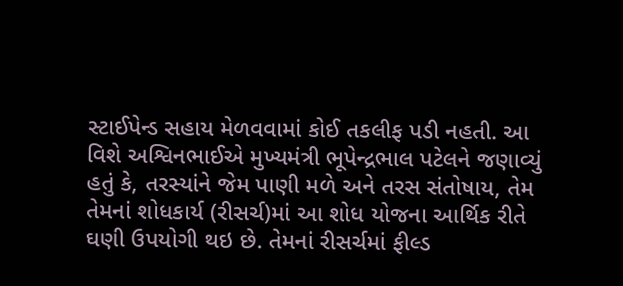સ્ટાઈપેન્ડ સહાય મેળવવામાં કોઈ તકલીફ પડી નહતી. આ વિશે અશ્વિનભાઈએ મુખ્યમંત્રી ભૂપેન્દ્રભાલ પટેલને જણાવ્યું હતું કે, તરસ્યાંને જેમ પાણી મળે અને તરસ સંતોષાય, તેમ તેમનાં શોધકાર્ય (રીસર્ચ)માં આ શોધ યોજના આર્થિક રીતે ઘણી ઉપયોગી થઇ છે. તેમનાં રીસર્ચમાં ફીલ્ડ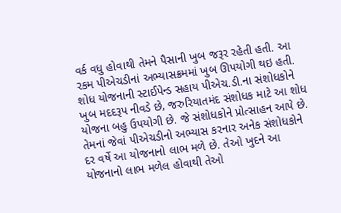વર્ક વધુ હોવાથી તેમને પૈસાની ખુબ જરૂર રહેતી હતી. આ રકમ પીએચડીનાં અભ્યાસક્રમમાં ખુબ ઊપયોગી થઇ હતી. શોધ યોજનાની સ્ટાઈપેન્ડ સહાય પીએચ.ડી.ના સંશોધકોને ખુબ મદદરૂપ નીવડે છે, જરુરિયાતમંદ સંશોધક માટે આ શોધ યોજના બહુ ઉપયોગી છે. જે સંશોધકોને પ્રોત્સાહન આપે છે. તેમનાં જેવાં પીએચડીનો અભ્યાસ કરનાર અનેક સંશોધકોને દર વર્ષે આ યોજનાનો લાભ મળે છે. તેઓ ખુદને આ યોજનાનો લાભ મળેલ હોવાથી તેઓ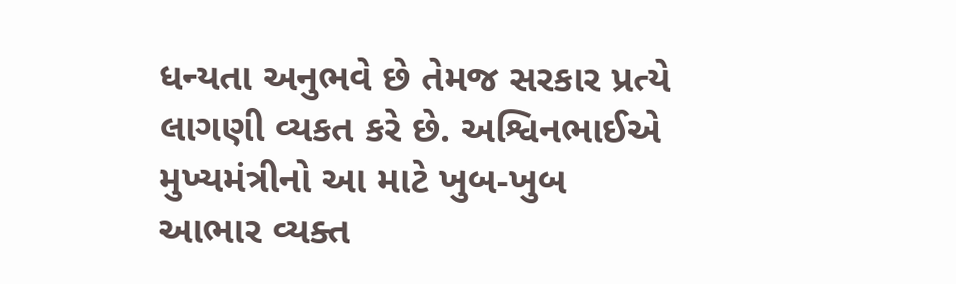ધન્યતા અનુભવે છે તેમજ સરકાર પ્રત્યે લાગણી વ્યકત કરે છે. અશ્વિનભાઈએ મુખ્યમંત્રીનો આ માટે ખુબ-ખુબ આભાર વ્યક્ત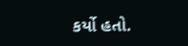કર્યો હતો.